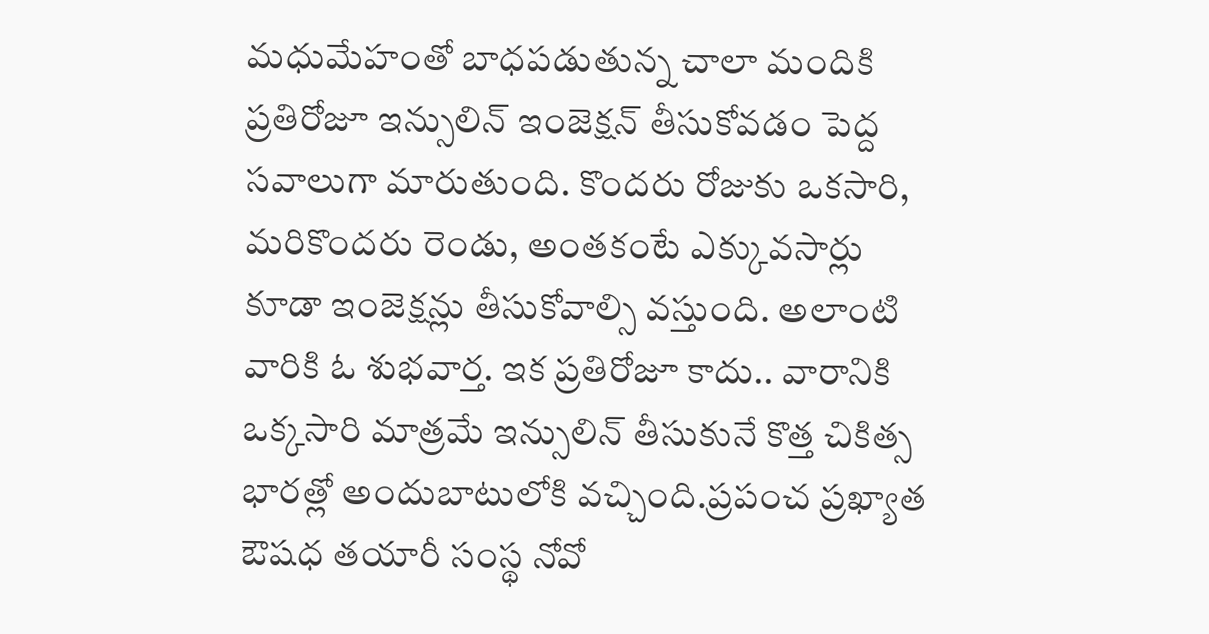మధుమేహంతో బాధపడుతున్న చాలా మందికి ప్రతిరోజూ ఇన్సులిన్ ఇంజెక్షన్ తీసుకోవడం పెద్ద సవాలుగా మారుతుంది. కొందరు రోజుకు ఒకసారి, మరికొందరు రెండు, అంతకంటే ఎక్కువసార్లు కూడా ఇంజెక్షన్లు తీసుకోవాల్సి వస్తుంది. అలాంటి వారికి ఓ శుభవార్త. ఇక ప్రతిరోజూ కాదు.. వారానికి ఒక్కసారి మాత్రమే ఇన్సులిన్ తీసుకునే కొత్త చికిత్స భారత్లో అందుబాటులోకి వచ్చింది.ప్రపంచ ప్రఖ్యాత ఔషధ తయారీ సంస్థ నోవో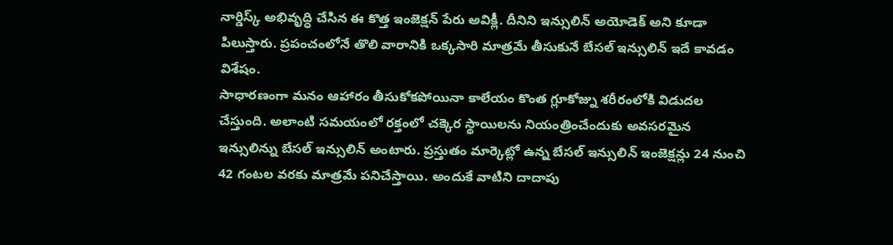నార్డిస్క్ అభివృద్ధి చేసిన ఈ కొత్త ఇంజెక్షన్ పేరు అవిక్లీ. దీనిని ఇన్సులిన్ అయోడెక్ అని కూడా పిలుస్తారు. ప్రపంచంలోనే తొలి వారానికి ఒక్కసారి మాత్రమే తీసుకునే బేసల్ ఇన్సులిన్ ఇదే కావడం విశేషం.
సాధారణంగా మనం ఆహారం తీసుకోకపోయినా కాలేయం కొంత గ్లూకోజ్ను శరీరంలోకి విడుదల చేస్తుంది. అలాంటి సమయంలో రక్తంలో చక్కెర స్థాయిలను నియంత్రించేందుకు అవసరమైన ఇన్సులిన్ను బేసల్ ఇన్సులిన్ అంటారు. ప్రస్తుతం మార్కెట్లో ఉన్న బేసల్ ఇన్సులిన్ ఇంజెక్షన్లు 24 నుంచి 42 గంటల వరకు మాత్రమే పనిచేస్తాయి. అందుకే వాటిని దాదాపు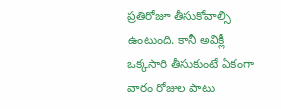ప్రతిరోజూ తీసుకోవాల్సి ఉంటుంది. కానీ అవిక్లీ ఒక్కసారి తీసుకుంటే ఏకంగా వారం రోజుల పాటు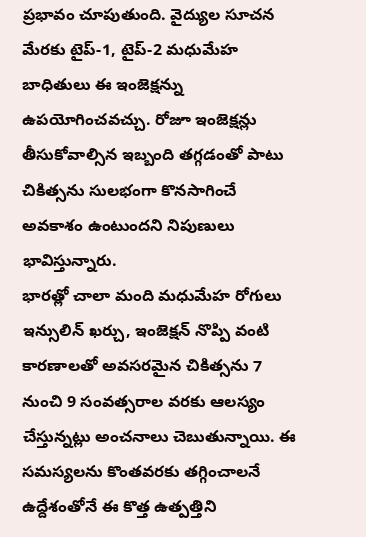ప్రభావం చూపుతుంది. వైద్యుల సూచన మేరకు టైప్-1, టైప్-2 మధుమేహ బాధితులు ఈ ఇంజెక్షన్ను ఉపయోగించవచ్చు. రోజూ ఇంజెక్షన్లు తీసుకోవాల్సిన ఇబ్బంది తగ్గడంతో పాటు చికిత్సను సులభంగా కొనసాగించే అవకాశం ఉంటుందని నిపుణులు భావిస్తున్నారు.
భారత్లో చాలా మంది మధుమేహ రోగులు ఇన్సులిన్ ఖర్చు, ఇంజెక్షన్ నొప్పి వంటి కారణాలతో అవసరమైన చికిత్సను 7 నుంచి 9 సంవత్సరాల వరకు ఆలస్యం చేస్తున్నట్లు అంచనాలు చెబుతున్నాయి. ఈ సమస్యలను కొంతవరకు తగ్గించాలనే ఉద్దేశంతోనే ఈ కొత్త ఉత్పత్తిని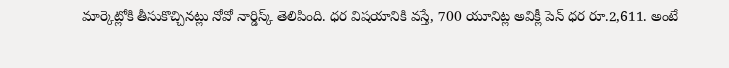మార్కెట్లోకి తీసుకొచ్చినట్లు నోవో నార్డిస్క్ తెలిపింది. ధర విషయానికి వస్తే, 700 యూనిట్ల అవిక్లీ పెన్ ధర రూ.2,611. అంటే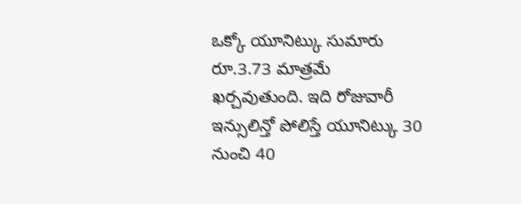ఒక్కో యూనిట్కు సుమారు రూ.3.73 మాత్రమే ఖర్చవుతుంది. ఇది రోజువారీ ఇన్సులిన్తో పోలిస్తే యూనిట్కు 30 నుంచి 40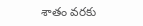శాతం వరకు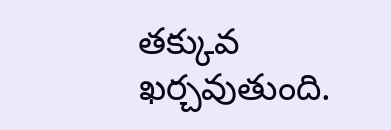తక్కువ ఖర్చవుతుంది.